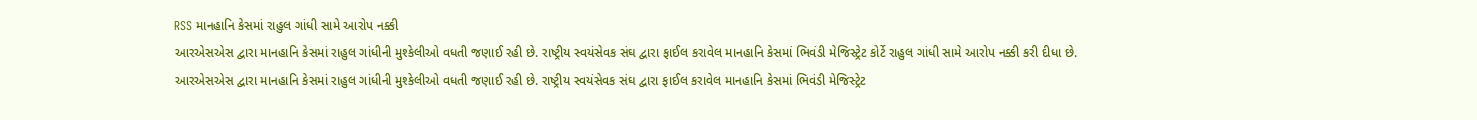RSS માનહાનિ કેસમાં રાહુલ ગાંધી સામે આરોપ નક્કી
આરએસએસ દ્વારા માનહાનિ કેસમાં રાહુલ ગાંધીની મુશ્કેલીઓ વધતી જણાઈ રહી છે. રાષ્ટ્રીય સ્વયંસેવક સંઘ દ્વારા ફાઈલ કરાવેલ માનહાનિ કેસમાં ભિવંડી મેજિસ્ટ્રેટ કોર્ટે રાહુલ ગાંધી સામે આરોપ નક્કી કરી દીધા છે.
આરએસએસ દ્વારા માનહાનિ કેસમાં રાહુલ ગાંધીની મુશ્કેલીઓ વધતી જણાઈ રહી છે. રાષ્ટ્રીય સ્વયંસેવક સંઘ દ્વારા ફાઈલ કરાવેલ માનહાનિ કેસમાં ભિવંડી મેજિસ્ટ્રેટ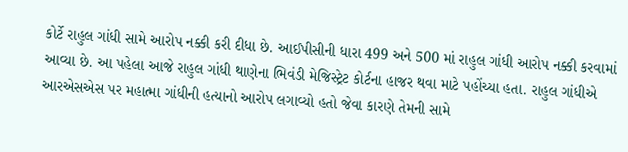કોર્ટે રાહુલ ગાંધી સામે આરોપ નક્કી કરી દીધા છે. આઈપીસીની ધારા 499 અને 500 માં રાહુલ ગાંધી આરોપ નક્કી કરવામાં આવ્યા છે. આ પહેલા આજે રાહુલ ગાંધી થાણેના ભિવંડી મેજિસ્ટ્રેટ કોર્ટના હાજર થવા માટે પહોંચ્યા હતા. રાહુલ ગાંધીએ આરએસએસ પર મહાત્મા ગાંધીની હત્યાનો આરોપ લગાવ્યો હતો જેવા કારણે તેમની સામે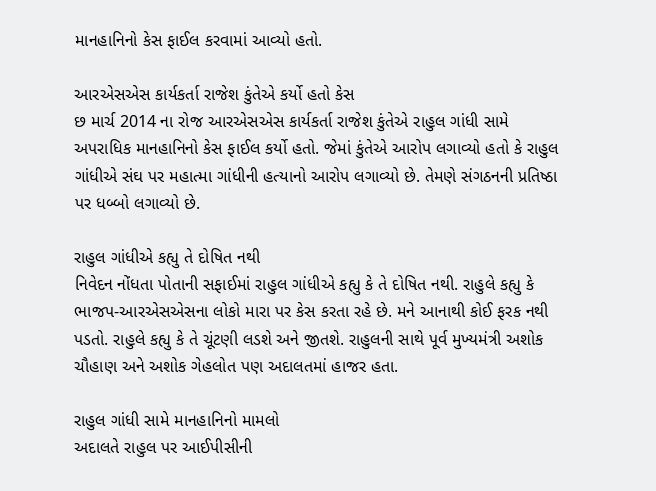માનહાનિનો કેસ ફાઈલ કરવામાં આવ્યો હતો.

આરએસએસ કાર્યકર્તા રાજેશ કુંતેએ કર્યો હતો કેસ
છ માર્ચ 2014 ના રોજ આરએસએસ કાર્યકર્તા રાજેશ કુંતેએ રાહુલ ગાંધી સામે અપરાધિક માનહાનિનો કેસ ફાઈલ કર્યો હતો. જેમાં કુંતેએ આરોપ લગાવ્યો હતો કે રાહુલ ગાંધીએ સંઘ પર મહાત્મા ગાંધીની હત્યાનો આરોપ લગાવ્યો છે. તેમણે સંગઠનની પ્રતિષ્ઠા પર ધબ્બો લગાવ્યો છે.

રાહુલ ગાંધીએ કહ્યુ તે દોષિત નથી
નિવેદન નોંધતા પોતાની સફાઈમાં રાહુલ ગાંધીએ કહ્યુ કે તે દોષિત નથી. રાહુલે કહ્યુ કે ભાજપ-આરએસએસના લોકો મારા પર કેસ કરતા રહે છે. મને આનાથી કોઈ ફરક નથી પડતો. રાહુલે કહ્યુ કે તે ચૂંટણી લડશે અને જીતશે. રાહુલની સાથે પૂર્વ મુખ્યમંત્રી અશોક ચૌહાણ અને અશોક ગેહલોત પણ અદાલતમાં હાજર હતા.

રાહુલ ગાંધી સામે માનહાનિનો મામલો
અદાલતે રાહુલ પર આઈપીસીની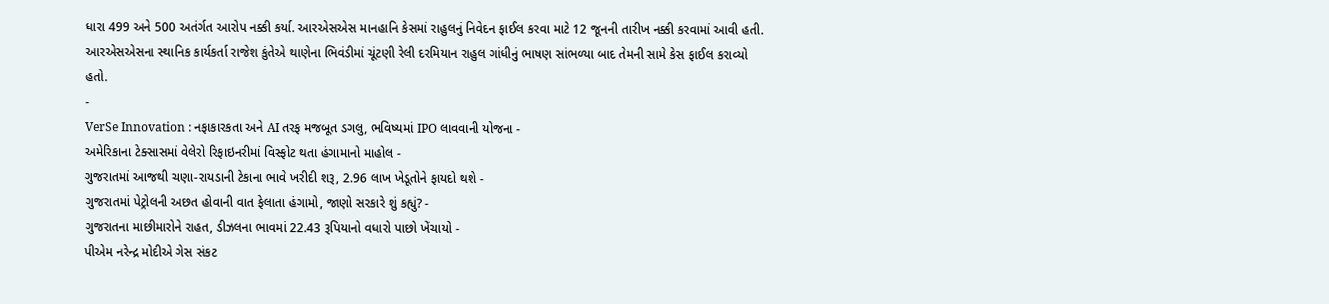ધારા 499 અને 500 અતંર્ગત આરોપ નક્કી કર્યા. આરએસએસ માનહાનિ કેસમાં રાહુલનું નિવેદન ફાઈલ કરવા માટે 12 જૂનની તારીખ નક્કી કરવામાં આવી હતી. આરએસએસના સ્થાનિક કાર્યકર્તા રાજેશ કુંતેએ થાણેના ભિવંડીમાં ચૂંટણી રેલી દરમિયાન રાહુલ ગાંધીનું ભાષણ સાંભળ્યા બાદ તેમની સામે કેસ ફાઈલ કરાવ્યો હતો.
-
VerSe Innovation : નફાકારકતા અને AI તરફ મજબૂત ડગલુ, ભવિષ્યમાં IPO લાવવાની યોજના -
અમેરિકાના ટેક્સાસમાં વેલેરો રિફાઇનરીમાં વિસ્ફોટ થતા હંગામાનો માહોલ -
ગુજરાતમાં આજથી ચણા-રાયડાની ટેકાના ભાવે ખરીદી શરૂ, 2.96 લાખ ખેડૂતોને ફાયદો થશે -
ગુજરાતમાં પેટ્રોલની અછત હોવાની વાત ફેલાતા હંગામો, જાણો સરકારે શું કહ્યું? -
ગુજરાતના માછીમારોને રાહત, ડીઝલના ભાવમાં 22.43 રૂપિયાનો વધારો પાછો ખેંચાયો -
પીએમ નરેન્દ્ર મોદીએ ગેસ સંકટ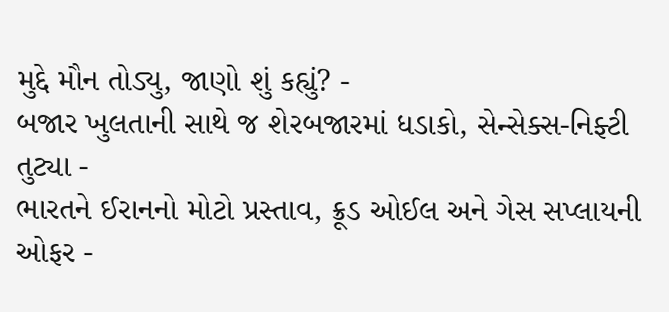મુદ્દે મૌન તોડ્યુ, જાણો શું કહ્યું? -
બજાર ખુલતાની સાથે જ શેરબજારમાં ધડાકો, સેન્સેક્સ-નિફ્ટી તુટ્યા -
ભારતને ઈરાનનો મોટો પ્રસ્તાવ, ક્રૂડ ઓઈલ અને ગેસ સપ્લાયની ઓફર -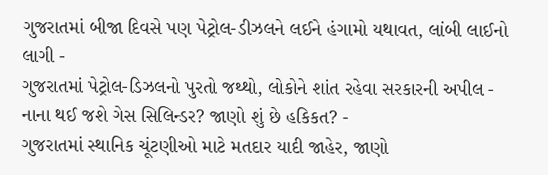ગુજરાતમાં બીજા દિવસે પણ પેટ્રોલ-ડીઝલને લઈને હંગામો યથાવત, લાંબી લાઈનો લાગી -
ગુજરાતમાં પેટ્રોલ-ડિઝલનો પુરતો જથ્થો, લોકોને શાંત રહેવા સરકારની અપીલ -
નાના થઈ જશે ગેસ સિલિન્ડર? જાણો શું છે હકિકત? -
ગુજરાતમાં સ્થાનિક ચૂંટણીઓ માટે મતદાર યાદી જાહેર, જાણો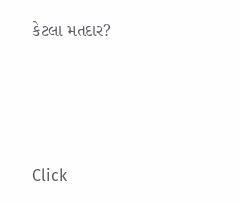કેટલા મતદાર?






Click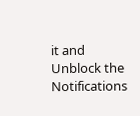it and Unblock the Notifications